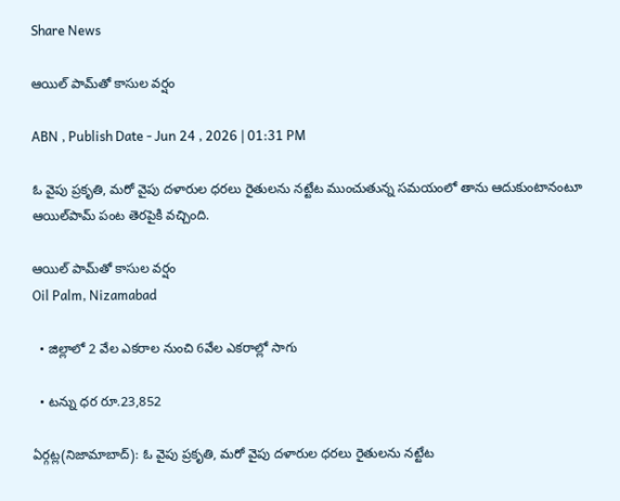Share News

ఆయిల్‌ పామ్‌తో కాసుల వర్షం

ABN , Publish Date - Jun 24 , 2026 | 01:31 PM

ఓ వైపు ప్రకృతి, మరో వైపు దళారుల ధరలు రైతులను నట్టేట ముంచుతున్న సమయంలో తాను ఆదుకుంటానంటూ ఆయిల్‌పామ్‌ పంట తెరపైకి వచ్చింది.

ఆయిల్‌ పామ్‌తో కాసుల వర్షం
Oil Palm, Nizamabad

  • జిల్లాలో 2 వేల ఎకరాల నుంచి 6వేల ఎకరాల్లో సాగు

  • టన్ను ధర రూ.23,852

ఏర్గట్ల(నిజామాబాద్): ఓ వైపు ప్రకృతి, మరో వైపు దళారుల ధరలు రైతులను నట్టేట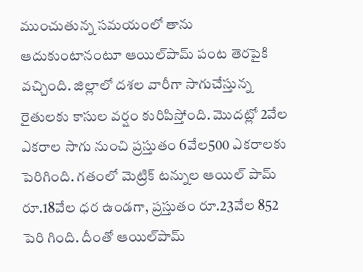ముంచుతున్న సమయంలో తాను ఆదుకుంటానంటూ ఆయిల్‌పామ్‌ పంట తెరపైకి వచ్చింది. జిల్లాలో దశల వారీగా సాగుచేస్తున్న రైతులకు కాసుల వర్షం కురిపిస్తోంది. మొదట్లో 2వేల ఎకరాల సాగు నుంచి ప్రస్తుతం 6వేల500 ఎకరాలకు పెరిగింది. గతంలో మెట్రిక్‌ టన్నుల ఆయిల్‌ పామ్‌ రూ.18వేల ధర ఉండగా, ప్రస్తుతం రూ.23వేల 852 పెరి గింది. దీంతో ఆయిల్‌పామ్‌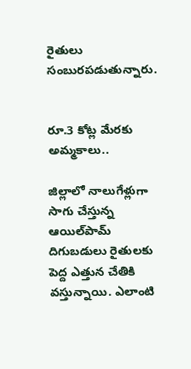రైతులు సంబురపడుతున్నారు.


రూ.3 కోట్ల మేరకు అమ్మకాలు..

జిల్లాలో నాలుగేళ్లుగా సాగు చేస్తున్న ఆయిల్‌పామ్‌ దిగుబడులు రైతులకు పెద్ద ఎత్తున చేతికి వస్తున్నాయి. ఎలాంటి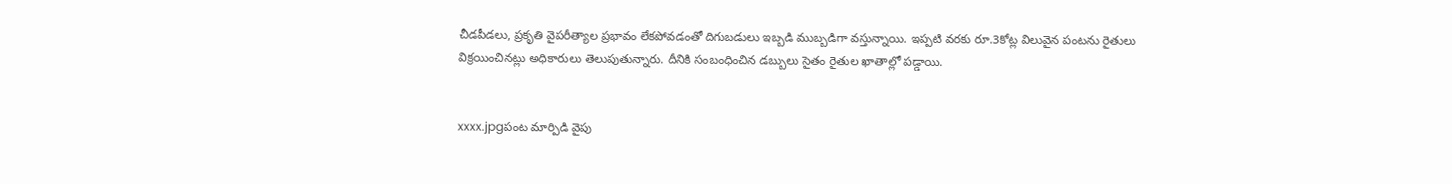చీడపీడలు, ప్రకృతి వైపరీత్యాల ప్రభావం లేకపోవడంతో దిగుబడులు ఇబ్బడి ముబ్బడిగా వస్తున్నాయి. ఇప్పటి వరకు రూ.3కోట్ల విలువైన పంటను రైతులు విక్రయించినట్లు అధికారులు తెలుపుతున్నారు. దీనికి సంబంధించిన డబ్బులు సైతం రైతుల ఖాతాల్లో పడ్డాయి.


xxxx.jpgపంట మార్పిడి వైపు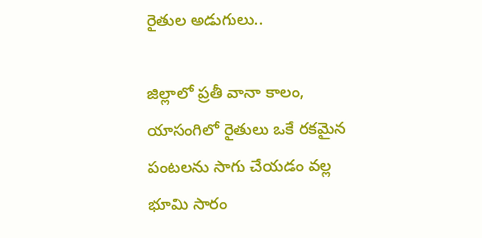రైతుల అడుగులు..

జిల్లాలో ప్రతీ వానా కాలం, యాసంగిలో రైతులు ఒకే రకమైన పంటలను సాగు చేయడం వల్ల భూమి సారం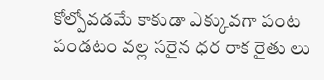కోల్పోవడమే కాకుడా ఎక్కువగా పంట పండటం వల్ల సరైన ధర రాక రైతు లు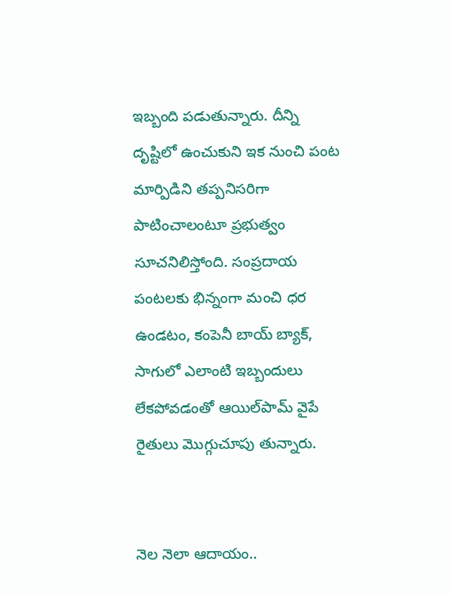ఇబ్బంది పడుతున్నారు. దీన్ని దృష్టిలో ఉంచుకుని ఇక నుంచి పంట మార్పిడిని తప్పనిసరిగా పాటించాలంటూ ప్రభుత్వం సూచనిలిస్తోంది. సంప్రదాయ పంటలకు భిన్నంగా మంచి ధర ఉండటం, కంపెనీ బాయ్‌ బ్యాక్‌, సాగులో ఎలాంటి ఇబ్బందులు లేకపోవడంతో ఆయిల్‌పామ్‌ వైపే రైతులు మొగ్గుచూపు తున్నారు.


నెల నెలా ఆదాయం..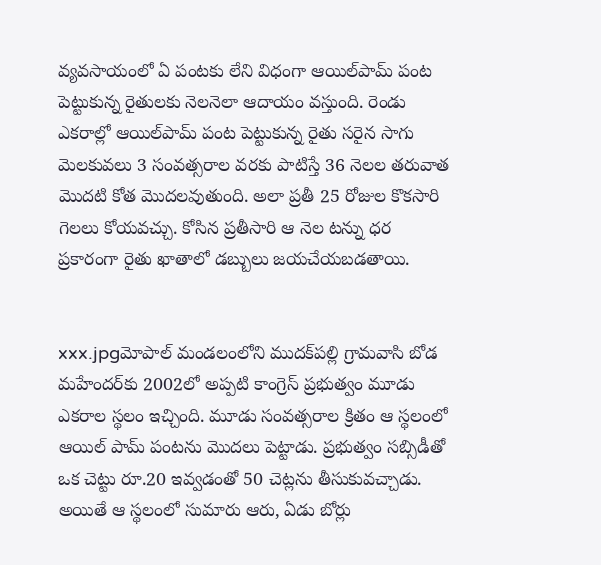వ్యవసాయంలో ఏ పంటకు లేని విధంగా ఆయిల్‌పామ్‌ పంట పెట్టుకున్న రైతులకు నెలనెలా ఆదాయం వస్తుంది. రెండు ఎకరాల్లో ఆయిల్‌పామ్‌ పంట పెట్టుకున్న రైతు సరైన సాగు మెలకువలు 3 సంవత్సరాల వరకు పాటిస్తే 36 నెలల తరువాత మొదటి కోత మొదలవుతుంది. అలా ప్రతీ 25 రోజుల కొకసారి గెలలు కోయవచ్చు. కోసిన ప్రతీసారి ఆ నెల టన్ను ధర ప్రకారంగా రైతు ఖాతాలో డబ్బులు జయచేయబడతాయి.


xxx.jpgమోపాల్‌ మండలంలోని ముదక్‌పల్లి గ్రామవాసి బోడ మహేందర్‌కు 2002లో అప్పటి కాంగ్రెస్‌ ప్రభుత్వం మూడు ఎకరాల స్థలం ఇచ్చింది. మూడు సంవత్సరాల క్రితం ఆ స్థలంలో ఆయిల్‌ పామ్‌ పంటను మొదలు పెట్టాడు. ప్రభుత్వం సబ్సిడీతో ఒక చెట్టు రూ.20 ఇవ్వడంతో 50 చెట్లను తీసుకువచ్చాడు. అయితే ఆ స్థలంలో సుమారు ఆరు, ఏడు బోర్లు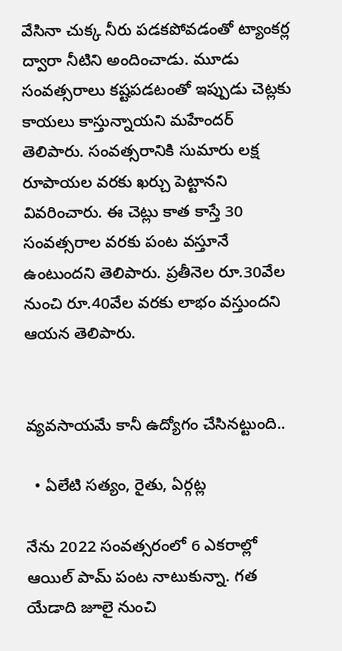వేసినా చుక్క నీరు పడకపోవడంతో ట్యాంకర్ల ద్వారా నీటిని అందించాడు. మూడు సంవత్సరాలు కష్టపడటంతో ఇప్పుడు చెట్లకు కాయలు కాస్తున్నాయని మహేందర్‌ తెలిపారు. సంవత్సరానికి సుమారు లక్ష రూపాయల వరకు ఖర్చు పెట్టానని వివరించారు. ఈ చెట్లు కాత కాస్తే 30 సంవత్సరాల వరకు పంట వస్తూనే ఉంటుందని తెలిపారు. ప్రతీనెల రూ.30వేల నుంచి రూ.40వేల వరకు లాభం వస్తుందని ఆయన తెలిపారు.


వ్యవసాయమే కానీ ఉద్యోగం చేసినట్టుంది..

  • ఏలేటి సత్యం, రైతు, ఏర్గట్ల

నేను 2022 సంవత్సరంలో 6 ఎకరాల్లో ఆయిల్‌ పామ్‌ పంట నాటుకున్నా. గత యేడాది జూలై నుంచి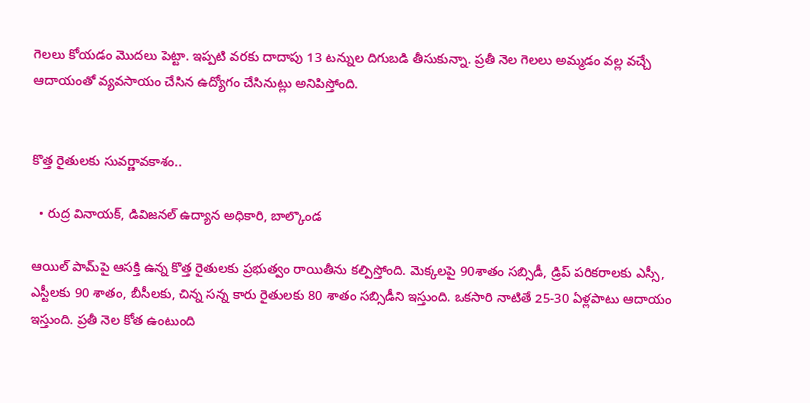గెలలు కోయడం మొదలు పెట్టా. ఇప్పటి వరకు దాదాపు 13 టన్నుల దిగుబడి తీసుకున్నా. ప్రతీ నెల గెలలు అమ్మడం వల్ల వచ్చే ఆదాయంతో వ్యవసాయం చేసిన ఉద్యోగం చేసినుట్లు అనిపిస్తోంది.


కొత్త రైతులకు సువర్ణావకాశం..

  • రుద్ర వినాయక్‌, డివిజనల్‌ ఉద్యాన అధికారి, బాల్కొండ

ఆయిల్‌ పామ్‌పై ఆసక్తి ఉన్న కొత్త రైతులకు ప్రభుత్వం రాయితీను కల్పిస్తోంది. మెక్కలపై 90శాతం సబ్సిడీ, డ్రిప్‌ పరికరాలకు ఎస్సీ, ఎస్టీలకు 90 శాతం, బీసీలకు, చిన్న సన్న కారు రైతులకు 80 శాతం సబ్సిడీని ఇస్తుంది. ఒకసారి నాటితే 25-30 ఏళ్లపాటు ఆదాయం ఇస్తుంది. ప్రతీ నెల కోత ఉంటుంది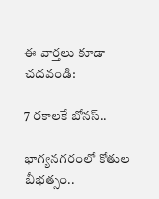ఈ వార్తలు కూడా చదవండి:

7 రకాలకే బోనస్..

భాగ్యనగరంలో కోతుల బీభత్సం..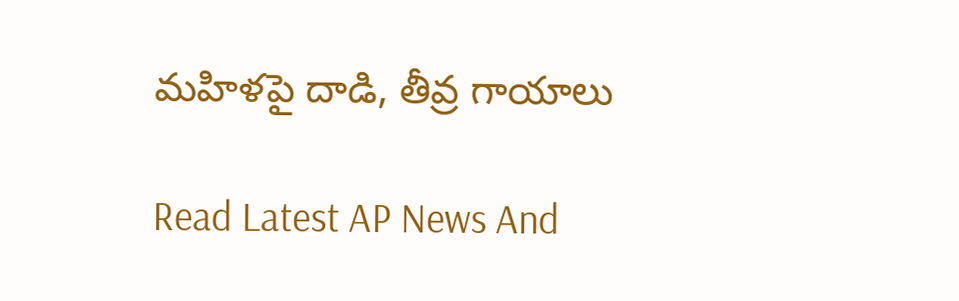మహిళపై దాడి, తీవ్ర గాయాలు

Read Latest AP News And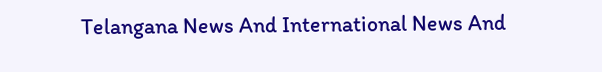Telangana News And International News And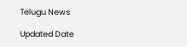Telugu News

Updated Date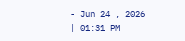- Jun 24 , 2026 | 01:31 PM